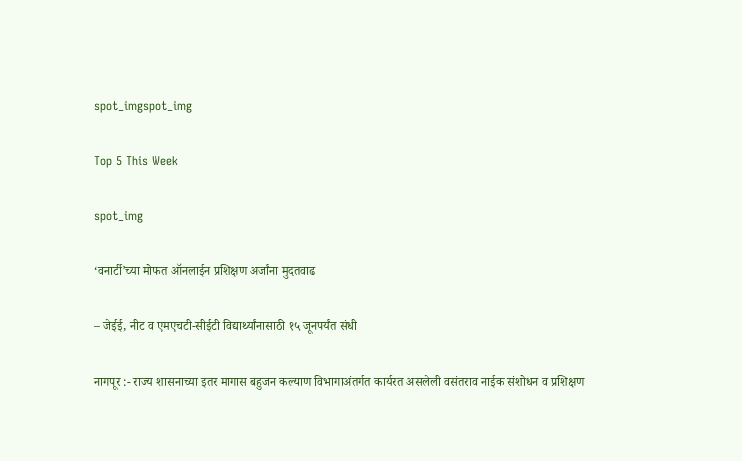spot_imgspot_img

Top 5 This Week

spot_img

‘वनार्टी’च्या मोफत ऑनलाईन प्रशिक्षण अर्जांना मुदतवाढ

– जेईई, नीट व एमएचटी-सीईटी विद्यार्थ्यांनासाठी १५ जूनपर्यंत संधी

नागपूर :- राज्य शासनाच्या इतर मागास बहुजन कल्याण विभागाअंतर्गत कार्यरत असलेली वसंतराव नाईक संशोधन व प्रशिक्षण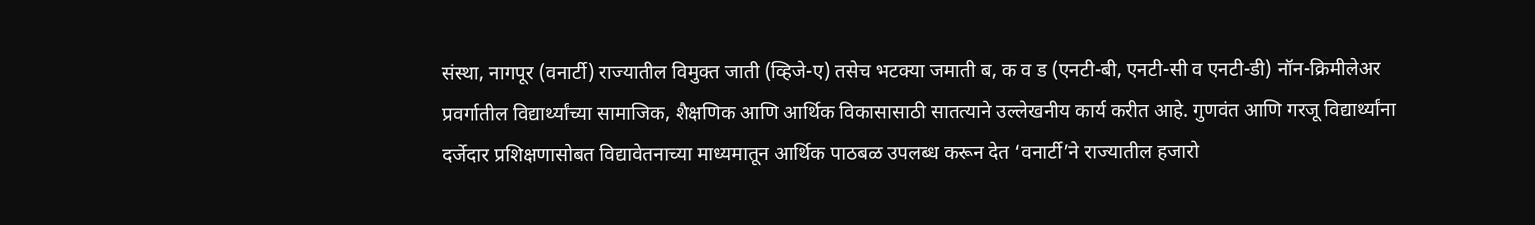संस्था, नागपूर (वनार्टी) राज्यातील विमुक्त जाती (व्हिजे-ए) तसेच भटक्या जमाती ब, क व ड (एनटी-बी, एनटी-सी व एनटी-डी) नॉन-क्रिमीलेअर प्रवर्गातील विद्यार्थ्यांच्या सामाजिक, शैक्षणिक आणि आर्थिक विकासासाठी सातत्याने उल्लेखनीय कार्य करीत आहे. गुणवंत आणि गरजू विद्यार्थ्यांना दर्जेदार प्रशिक्षणासोबत विद्यावेतनाच्या माध्यमातून आर्थिक पाठबळ उपलब्ध करून देत ‘वनार्टी’ने राज्यातील हजारो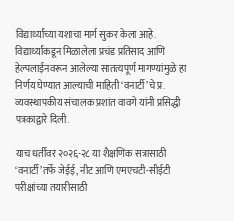विद्यार्थ्यांच्या यशाचा मार्ग सुकर केला आहे. विद्यार्थ्यांकडून मिळालेला प्रचंड प्रतिसाद आणि हेल्पलाईनवरून आलेल्या सातत्यपूर्ण मागण्यांमुळे हा निर्णय घेण्यात आल्याची माहिती ‘वनार्टी’चे प्र. व्यवस्थापकीय संचालक प्रशांत वावगे यांनी प्रसिद्धी पत्रकाद्वारे दिली.

याच धर्तीवर २०२६-२८ या शैक्षणिक सत्रासाठी ‘वनार्टी’तर्फे जेईई, नीट आणि एमएचटी-सीईटी परीक्षांच्या तयारीसाठी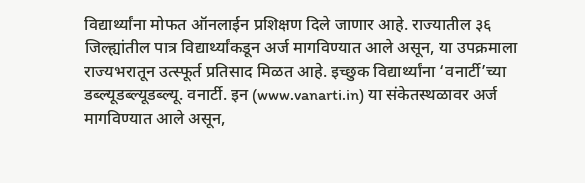विद्यार्थ्यांना मोफत ऑनलाईन प्रशिक्षण दिले जाणार आहे. राज्यातील ३६ जिल्ह्यांतील पात्र विद्यार्थ्यांकडून अर्ज मागविण्यात आले असून, या उपक्रमाला राज्यभरातून उत्स्फूर्त प्रतिसाद मिळत आहे. इच्छुक विद्यार्थ्यांना ‘वनार्टी’च्या डब्ल्यूडब्ल्यूडब्ल्यू. वनार्टी. इन (www.vanarti.in) या संकेतस्थळावर अर्ज मागविण्यात आले असून,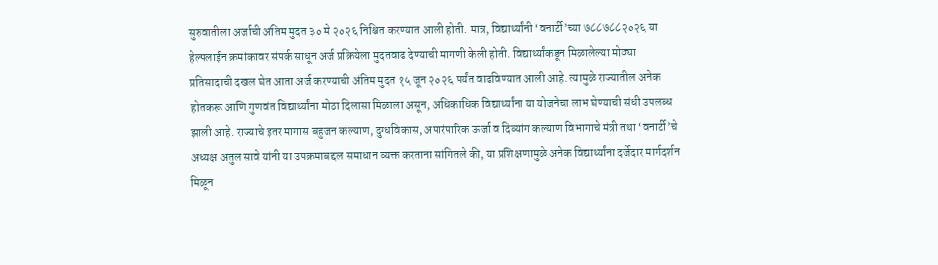सुरुवातीला अर्जाची अंतिम मुदत ३० मे २०२६ निश्चित करण्यात आली होती. मात्र, विद्यार्थ्यांनी ‘वनार्टी’च्या ७८८७८८२०२६ या हेल्पलाईन क्रमांकावर संपर्क साधून अर्ज प्रक्रियेला मुदतवाढ देण्याची मागणी केली होती. विद्यार्थ्यांकडून मिळालेल्या मोठ्या प्रतिसादाची दखल घेत आता अर्ज करण्याची अंतिम मुदत १५ जून २०२६ पर्यंत वाढविण्यात आली आहे. त्यामुळे राज्यातील अनेक होतकरू आणि गुणवंत विद्यार्थ्यांना मोठा दिलासा मिळाला असून, अधिकाधिक विद्यार्थ्यांना या योजनेचा लाभ घेण्याची संधी उपलब्ध झाली आहे. राज्याचे इतर मागास बहुजन कल्याण, दुग्धविकास, अपारंपारिक ऊर्जा व दिव्यांग कल्याण विभागाचे मंत्री तथा ‘वनार्टी’चे अध्यक्ष अतुल सावे यांनी या उपक्रमाबद्दल समाधान व्यक्त करताना सांगितले की, या प्रशिक्षणामुळे अनेक विद्यार्थ्यांना दर्जेदार मार्गदर्शन मिळून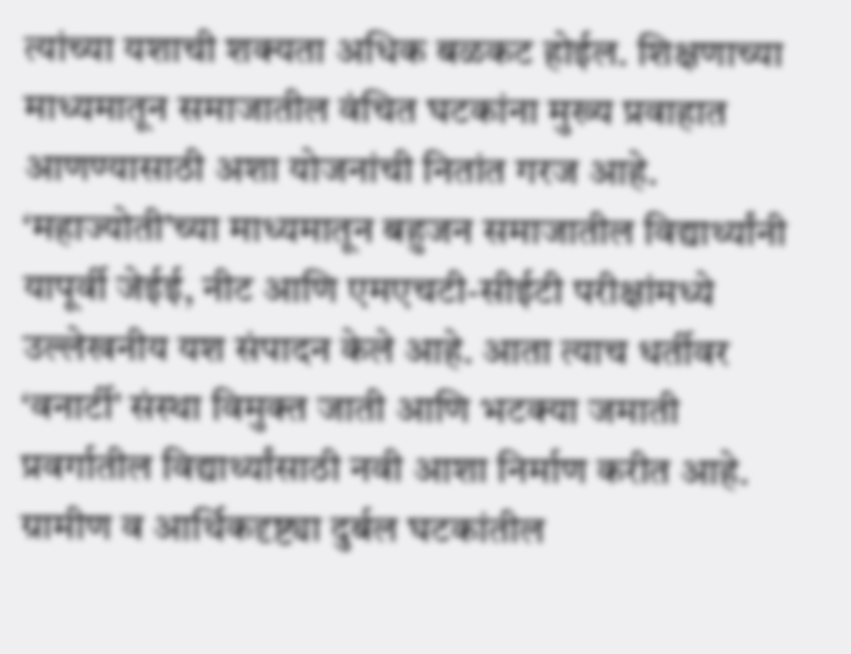त्यांच्या यशाची शक्यता अधिक बळकट होईल. शिक्षणाच्या माध्यमातून समाजातील वंचित घटकांना मुख्य प्रवाहात आणण्यासाठी अशा योजनांची नितांत गरज आहे. ‘महाज्योती’च्या माध्यमातून बहुजन समाजातील विद्यार्थ्यांनी यापूर्वी जेईई, नीट आणि एमएचटी-सीईटी परीक्षांमध्ये उल्लेखनीय यश संपादन केले आहे. आता त्याच धर्तीवर ‘वनार्टी’ संस्था विमुक्त जाती आणि भटक्या जमाती प्रवर्गातील विद्यार्थ्यांसाठी नवी आशा निर्माण करीत आहे. ग्रामीण व आर्थिकदृष्ट्या दुर्बल घटकांतील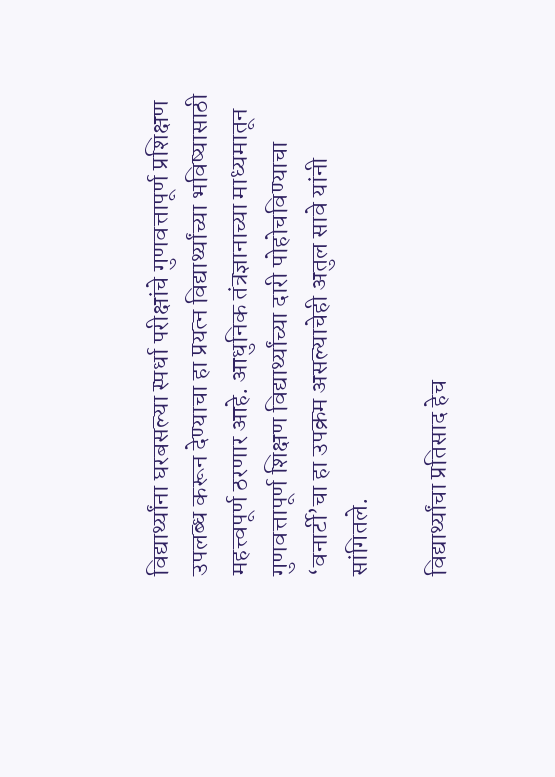विद्यार्थ्यांना घरबसल्या स्पर्धा परीक्षांचे गुणवत्तापूर्ण प्रशिक्षण उपलब्ध करून देण्याचा हा प्रयत्न विद्यार्थ्यांच्या भविष्यासाठी महत्त्वपूर्ण ठरणार आहे. आधुनिक तंत्रज्ञानाच्या माध्यमातून गुणवत्तापूर्ण शिक्षण विद्यार्थ्यांच्या दारी पोहोचविण्याचा ‘वनार्टी’चा हा उपक्रम असल्याचेही अतुल सावे यांनी सांगितले.

विद्यार्थ्यांचा प्रतिसाद हेच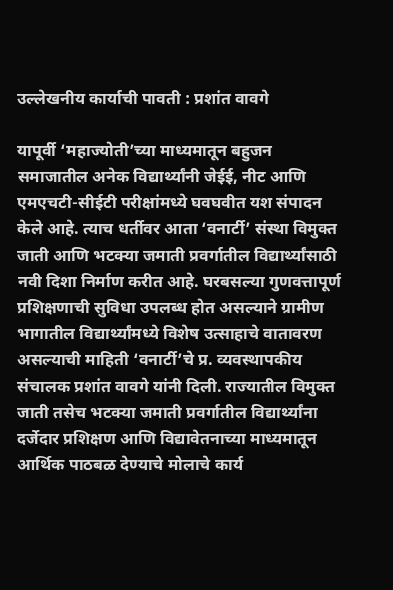उल्लेखनीय कार्याची पावती : प्रशांत वावगे

यापूर्वी ‘महाज्योती’च्या माध्यमातून बहुजन समाजातील अनेक विद्यार्थ्यांनी जेईई, नीट आणि एमएचटी-सीईटी परीक्षांमध्ये घवघवीत यश संपादन केले आहे. त्याच धर्तीवर आता ‘वनार्टी’ संस्था विमुक्त जाती आणि भटक्या जमाती प्रवर्गातील विद्यार्थ्यांसाठी नवी दिशा निर्माण करीत आहे. घरबसल्या गुणवत्तापूर्ण प्रशिक्षणाची सुविधा उपलब्ध होत असल्याने ग्रामीण भागातील विद्यार्थ्यांमध्ये विशेष उत्साहाचे वातावरण असल्याची माहिती ‘वनार्टी’चे प्र. व्यवस्थापकीय संचालक प्रशांत वावगे यांनी दिली. राज्यातील विमुक्त जाती तसेच भटक्या जमाती प्रवर्गातील विद्यार्थ्यांना दर्जेदार प्रशिक्षण आणि विद्यावेतनाच्या माध्यमातून आर्थिक पाठबळ देण्याचे मोलाचे कार्य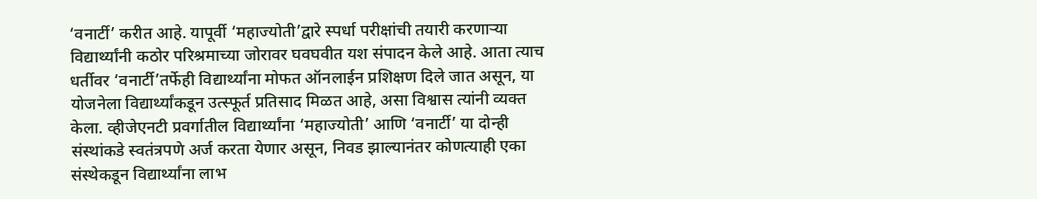‘वनार्टी’ करीत आहे. यापूर्वी ‘महाज्योती’द्वारे स्पर्धा परीक्षांची तयारी करणाऱ्या विद्यार्थ्यांनी कठोर परिश्रमाच्या जोरावर घवघवीत यश संपादन केले आहे. आता त्याच धर्तीवर ‘वनार्टी’तर्फेही विद्यार्थ्यांना मोफत ऑनलाईन प्रशिक्षण दिले जात असून, या योजनेला विद्यार्थ्यांकडून उत्स्फूर्त प्रतिसाद मिळत आहे, असा विश्वास त्यांनी व्यक्त केला. व्हीजेएनटी प्रवर्गातील विद्यार्थ्यांना ‘महाज्योती’ आणि ‘वनार्टी’ या दोन्ही संस्थांकडे स्वतंत्रपणे अर्ज करता येणार असून, निवड झाल्यानंतर कोणत्याही एका संस्थेकडून विद्यार्थ्यांना लाभ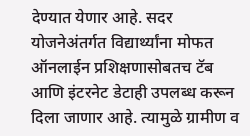देण्यात येणार आहे. सदर योजनेअंतर्गत विद्यार्थ्यांना मोफत ऑनलाईन प्रशिक्षणासोबतच टॅब आणि इंटरनेट डेटाही उपलब्ध करून दिला जाणार आहे. त्यामुळे ग्रामीण व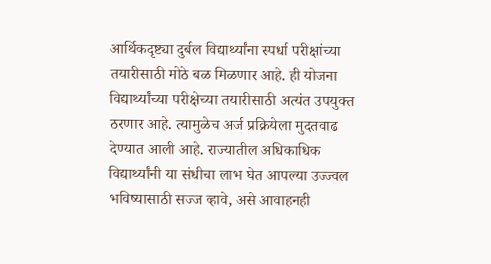आर्थिकदृष्ट्या दुर्बल विद्यार्थ्यांना स्पर्धा परीक्षांच्या तयारीसाठी मोठे बळ मिळणार आहे. ही योजना विद्यार्थ्यांच्या परीक्षेच्या तयारीसाठी अत्यंत उपयुक्त ठरणार आहे. त्यामुळेच अर्ज प्रक्रियेला मुदतवाढ देण्यात आली आहे. राज्यातील अधिकाधिक विद्यार्थ्यांनी या संधीचा लाभ घेत आपल्या उज्ज्वल भविष्यासाठी सज्ज व्हावे, असे आवाहनही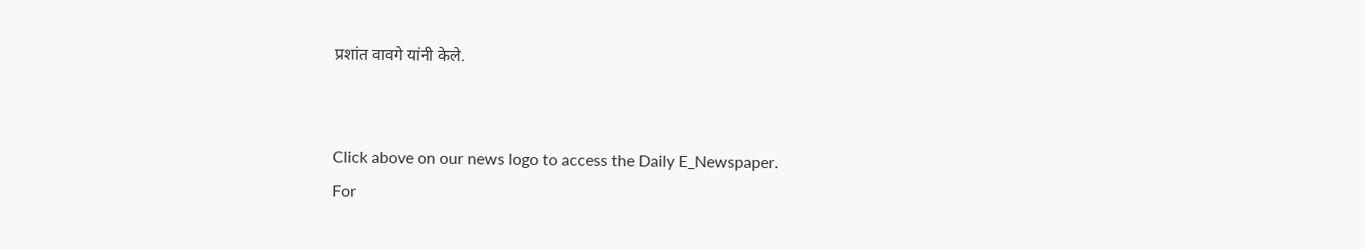प्रशांत वावगे यांनी केले.


Click above on our news logo to access the Daily E_Newspaper.
For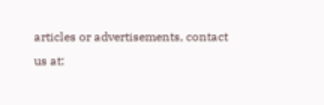articles or advertisements, contact us at: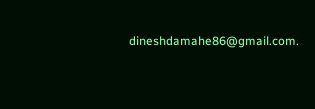dineshdamahe86@gmail.com.